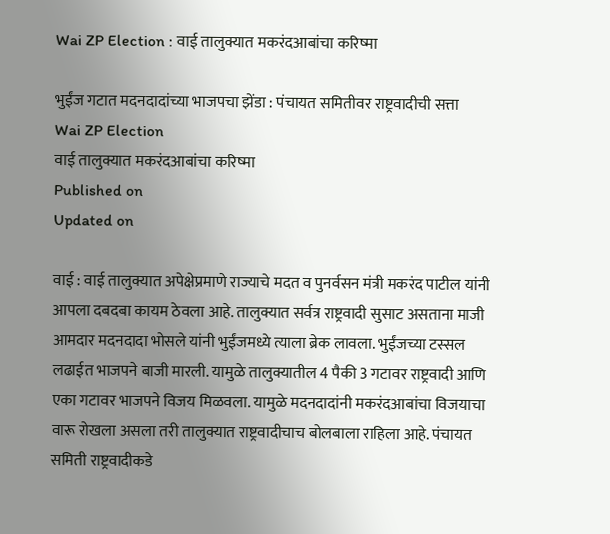Wai ZP Election : वाई तालुक्यात मकरंदआबांचा करिष्मा

भुईंज गटात मदनदादांच्या भाजपचा झेंडा : पंचायत समितीवर राष्ट्रवादीची सत्ता
Wai ZP Election
वाई तालुक्यात मकरंदआबांचा करिष्मा
Published on
Updated on

वाई : वाई तालुक्यात अपेक्षेप्रमाणे राज्याचे मदत व पुनर्वसन मंत्री मकरंद पाटील यांनी आपला दबदबा कायम ठेवला आहे. तालुक्यात सर्वत्र राष्ट्रवादी सुसाट असताना माजी आमदार मदनदादा भोसले यांनी भुईंजमध्ये त्याला ब्रेक लावला. भुईंजच्या टस्सल लढाईत भाजपने बाजी मारली. यामुळे तालुक्यातील 4 पैकी 3 गटावर राष्ट्रवादी आणि एका गटावर भाजपने विजय मिळवला. यामुळे मदनदादांनी मकरंदआबांचा विजयाचा वारू रोखला असला तरी तालुक्यात राष्ट्रवादीचाच बोलबाला राहिला आहे. पंचायत समिती राष्ट्रवादीकडे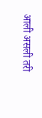आली असली तरी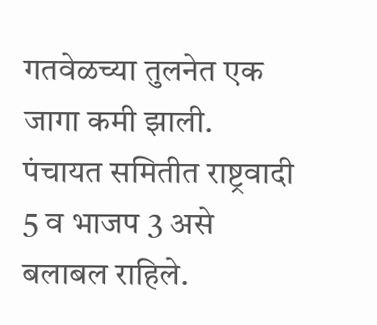गतवेळच्या तुलनेत एक जागा कमी झाली. पंचायत समितीत राष्ट्रवादी 5 व भाजप 3 असे बलाबल राहिले.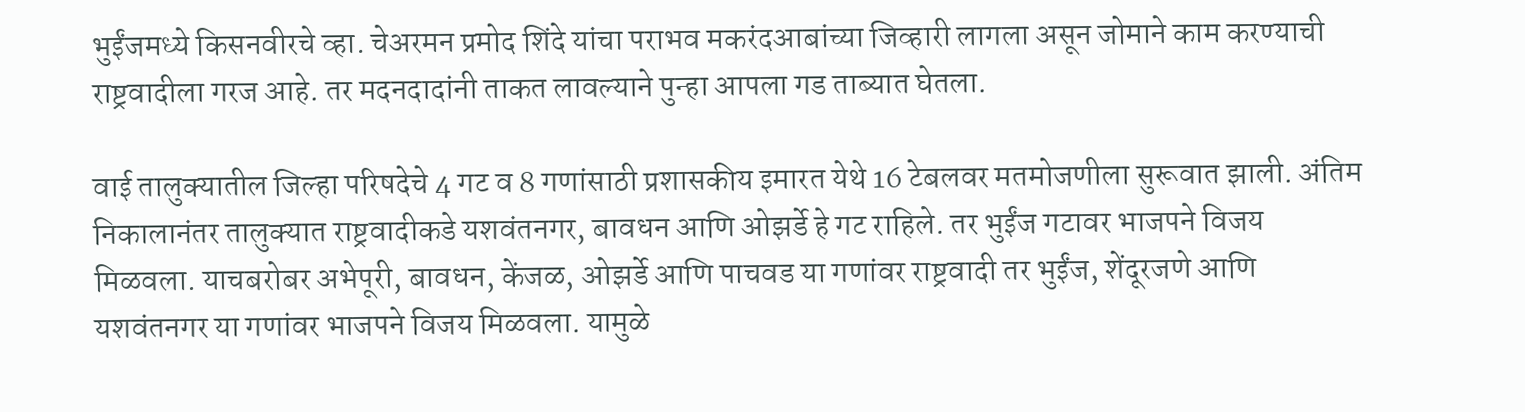भुईंजमध्ये किसनवीरचे व्हा. चेअरमन प्रमोद शिंदे यांचा पराभव मकरंदआबांच्या जिव्हारी लागला असून जोमाने काम करण्याची राष्ट्रवादीला गरज आहे. तर मदनदादांनी ताकत लावल्याने पुन्हा आपला गड ताब्यात घेतला.

वाई तालुक्यातील जिल्हा परिषदेचे 4 गट व 8 गणांसाठी प्रशासकीय इमारत येथे 16 टेबलवर मतमोजणीला सुरूवात झाली. अंतिम निकालानंतर तालुक्यात राष्ट्रवादीकडे यशवंतनगर, बावधन आणि ओझर्डे हे गट राहिले. तर भुईंज गटावर भाजपने विजय मिळवला. याचबरोबर अभेपूरी, बावधन, केंजळ, ओझर्डे आणि पाचवड या गणांवर राष्ट्रवादी तर भुईंज, शेंदूरजणे आणि यशवंतनगर या गणांवर भाजपने विजय मिळवला. यामुळे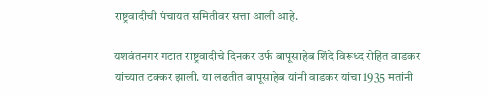राष्ट्रवादीची पंचायत समितीवर सत्ता आली आहे.

यशवंतनगर गटात राष्ट्रवादीचे दिनकर उर्फ बापूसाहेब शिंदे विरूध्द रोहित वाडकर यांच्यात टक्कर झाली. या लढतीत बापूसाहेब यांनी वाडकर यांचा 1935 मतांनी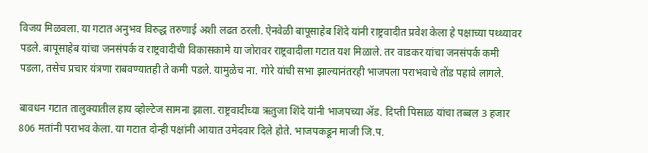विजय मिळवला. या गटात अनुभव विरुद्ध तरुणाई अशी लढत ठरली. ऐनवेळी बापूसाहेब शिंदे यांनी राष्ट्रवादीत प्रवेश केला हे पक्षाच्या पथ्थ्यावर पडले. बापूसाहेब यांचा जनसंपर्क व राष्ट्रवादीची विकासकामे या जोरावर राष्ट्रवादीला गटात यश मिळाले. तर वाडकर यांचा जनसंपर्क कमी पडला, तसेच प्रचार यंत्रणा राबवण्यातही ते कमी पडले. यामुळेच ना. गोरे यांची सभा झाल्यानंतरही भाजपला पराभवाचे तोंड पहावे लागले.

बावधन गटात तालुक्यातील हाय व्होल्टेज सामना झाला. राष्ट्रवादीच्या ऋतुजा शिंदे यांनी भाजपच्या ॲड. दिप्ती पिसाळ यांचा तब्बल 3 हजार 806 मतांनी पराभव केला. या गटात दोन्ही पक्षांनी आयात उमेदवार दिले होते. भाजपकडून माजी जि.प.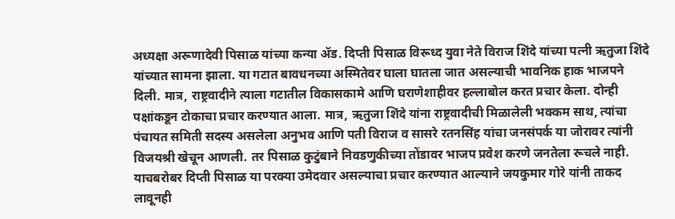अध्यक्षा अरूणादेवी पिसाळ यांच्या कन्या ॲड. दिप्ती पिसाळ विरूध्द युवा नेते विराज शिंदे यांच्या पत्नी ऋतुजा शिंदे यांच्यात सामना झाला. या गटात बावधनच्या अस्मितेवर घाला घातला जात असल्याची भावनिक हाक भाजपने दिली. मात्र, राष्ट्रवादीने त्याला गटातील विकासकामे आणि घराणेशाहीवर हल्लाबोल करत प्रचार केला. दोन्ही पक्षांकडून टोकाचा प्रचार करण्यात आला. मात्र, ऋतुजा शिंदे यांना राष्ट्रवादीची मिळालेली भक्कम साथ, त्यांचा पंचायत समिती सदस्य असलेला अनुभव आणि पती विराज व सासरे रतनसिंह यांचा जनसंपर्क या जोरावर त्यांनी विजयश्री खेचून आणली. तर पिसाळ कुटुंबाने निवडणुकीच्या तोंडावर भाजप प्रवेश करणे जनतेला रूचले नाही. याचबरोबर दिप्ती पिसाळ या परक्या उमेदवार असल्याचा प्रचार करण्यात आल्याने जयकुमार गोरे यांनी ताकद लावूनही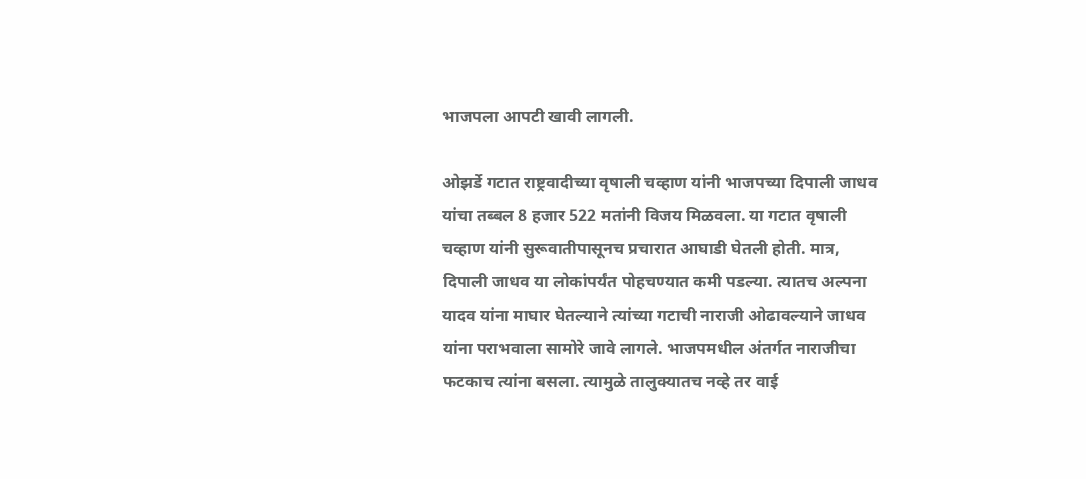भाजपला आपटी खावी लागली.

ओझर्डे गटात राष्ट्रवादीच्या वृषाली चव्हाण यांनी भाजपच्या दिपाली जाधव यांचा तब्बल 8 हजार 522 मतांनी विजय मिळवला. या गटात वृषाली चव्हाण यांनी सुरूवातीपासूनच प्रचारात आघाडी घेतली होती. मात्र, दिपाली जाधव या लोकांपर्यंत पोहचण्यात कमी पडल्या. त्यातच अल्पना यादव यांना माघार घेतल्याने त्यांच्या गटाची नाराजी ओढावल्याने जाधव यांना पराभवाला सामोरे जावे लागले. भाजपमधील अंतर्गत नाराजीचा फटकाच त्यांना बसला. त्यामुळे तालुक्यातच नव्हे तर वाई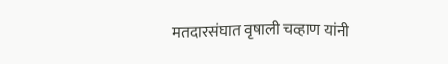मतदारसंघात वृषाली चव्हाण यांनी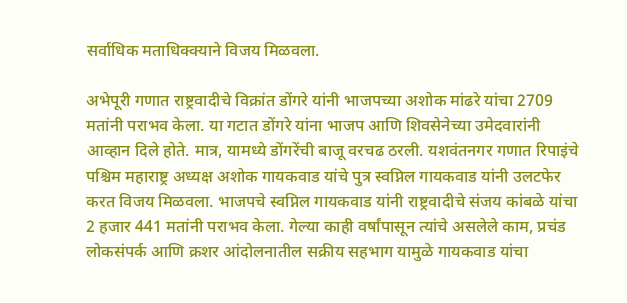सर्वाधिक मताधिक्क्याने विजय मिळवला.

अभेपूरी गणात राष्ट्रवादीचे विक्रांत डोंगरे यांनी भाजपच्या अशोक मांढरे यांचा 2709 मतांनी पराभव केला. या गटात डोंगरे यांना भाजप आणि शिवसेनेच्या उमेदवारांनी आव्हान दिले होते. मात्र, यामध्ये डोंगरेंची बाजू वरचढ ठरली. यशवंतनगर गणात रिपाइंचे पश्चिम महाराष्ट्र अध्यक्ष अशोक गायकवाड यांचे पुत्र स्वप्निल गायकवाड यांनी उलटफेर करत विजय मिळवला. भाजपचे स्वप्निल गायकवाड यांनी राष्ट्रवादीचे संजय कांबळे यांचा 2 हजार 441 मतांनी पराभव केला. गेल्या काही वर्षांपासून त्यांचे असलेले काम, प्रचंड लोकसंपर्क आणि क्रशर आंदोलनातील सक्रीय सहभाग यामुळे गायकवाड यांचा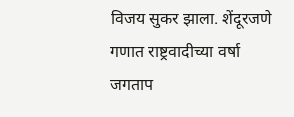विजय सुकर झाला. शेंदूरजणे गणात राष्ट्रवादीच्या वर्षा जगताप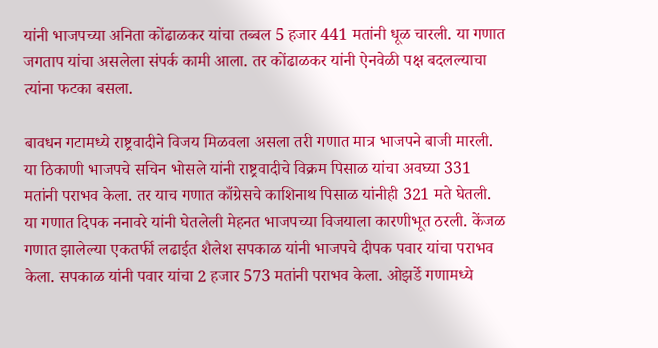यांनी भाजपच्या अनिता कोंढाळकर यांचा तब्बल 5 हजार 441 मतांनी धूळ चारली. या गणात जगताप यांचा असलेला संपर्क कामी आला. तर कोंढाळकर यांनी ऐनवेळी पक्ष बदलल्याचा त्यांना फटका बसला.

बावधन गटामध्ये राष्ट्रवादीने विजय मिळवला असला तरी गणात मात्र भाजपने बाजी मारली. या ठिकाणी भाजपचे सचिन भोसले यांनी राष्ट्रवादीचे विक्रम पिसाळ यांचा अवघ्या 331 मतांनी पराभव केला. तर याच गणात काँग्रेसचे काशिनाथ पिसाळ यांनीही 321 मते घेतली. या गणात दिपक ननावरे यांनी घेतलेली मेहनत भाजपच्या विजयाला कारणीभूत ठरली. केंजळ गणात झालेल्या एकतर्फी लढाईत शैलेश सपकाळ यांनी भाजपचे दीपक पवार यांचा पराभव केला. सपकाळ यांनी पवार यांचा 2 हजार 573 मतांनी पराभव केला. ओझर्डे गणामध्ये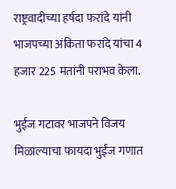राष्ट्रवादीच्या हर्षदा फरांदे यांनी भाजपच्या अंकिता फरांदे यांचा 4 हजार 225 मतांनी पराभव केला.

भुईंज गटावर भाजपने विजय मिळाल्याचा फायदा भुईंज गणात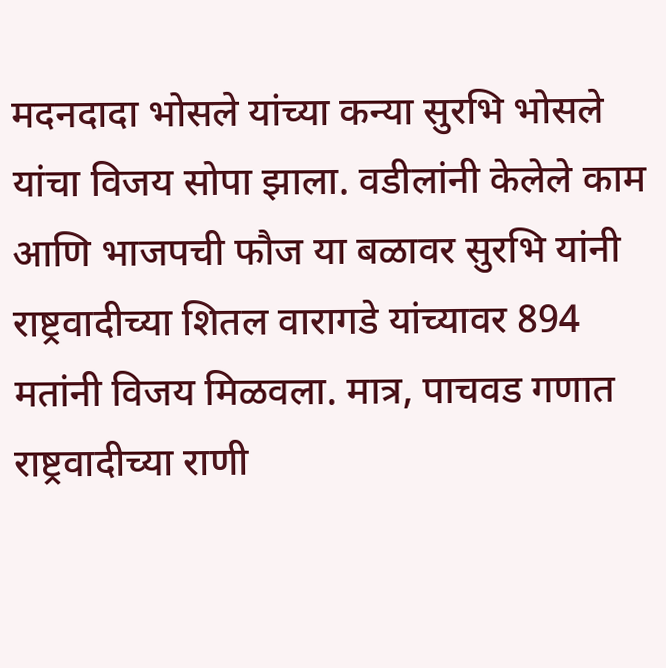मदनदादा भोसले यांच्या कन्या सुरभि भोसले यांचा विजय सोपा झाला. वडीलांनी केलेले काम आणि भाजपची फौज या बळावर सुरभि यांनी राष्ट्रवादीच्या शितल वारागडे यांच्यावर 894 मतांनी विजय मिळवला. मात्र, पाचवड गणात राष्ट्रवादीच्या राणी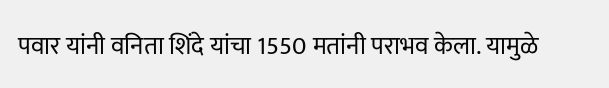पवार यांनी वनिता शिंदे यांचा 1550 मतांनी पराभव केला. यामुळे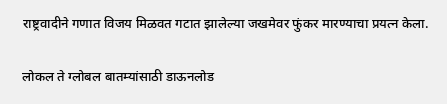राष्ट्रवादीने गणात विजय मिळवत गटात झालेल्या जखमेवर फुंकर मारण्याचा प्रयत्न केला.

लोकल ते ग्लोबल बातम्यांसाठी डाऊनलोड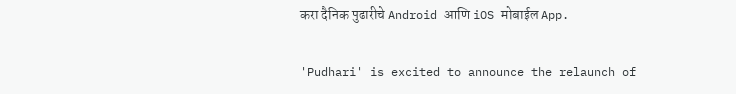करा दैनिक पुढारीचे Android आणि iOS मोबाईल App.

'Pudhari' is excited to announce the relaunch of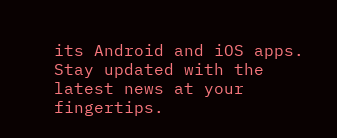its Android and iOS apps. Stay updated with the latest news at your fingertips.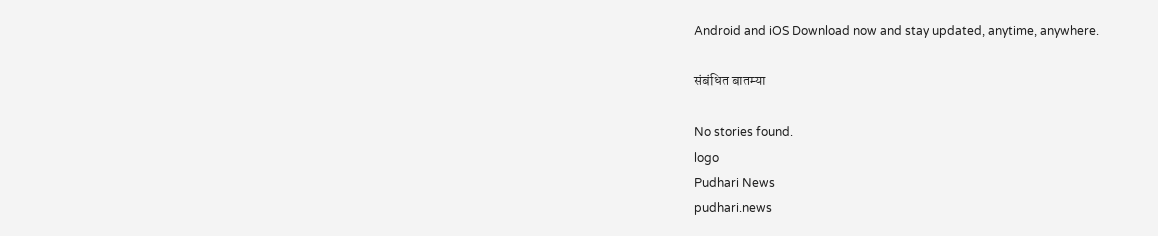Android and iOS Download now and stay updated, anytime, anywhere.

संबंधित बातम्या

No stories found.
logo
Pudhari News
pudhari.news